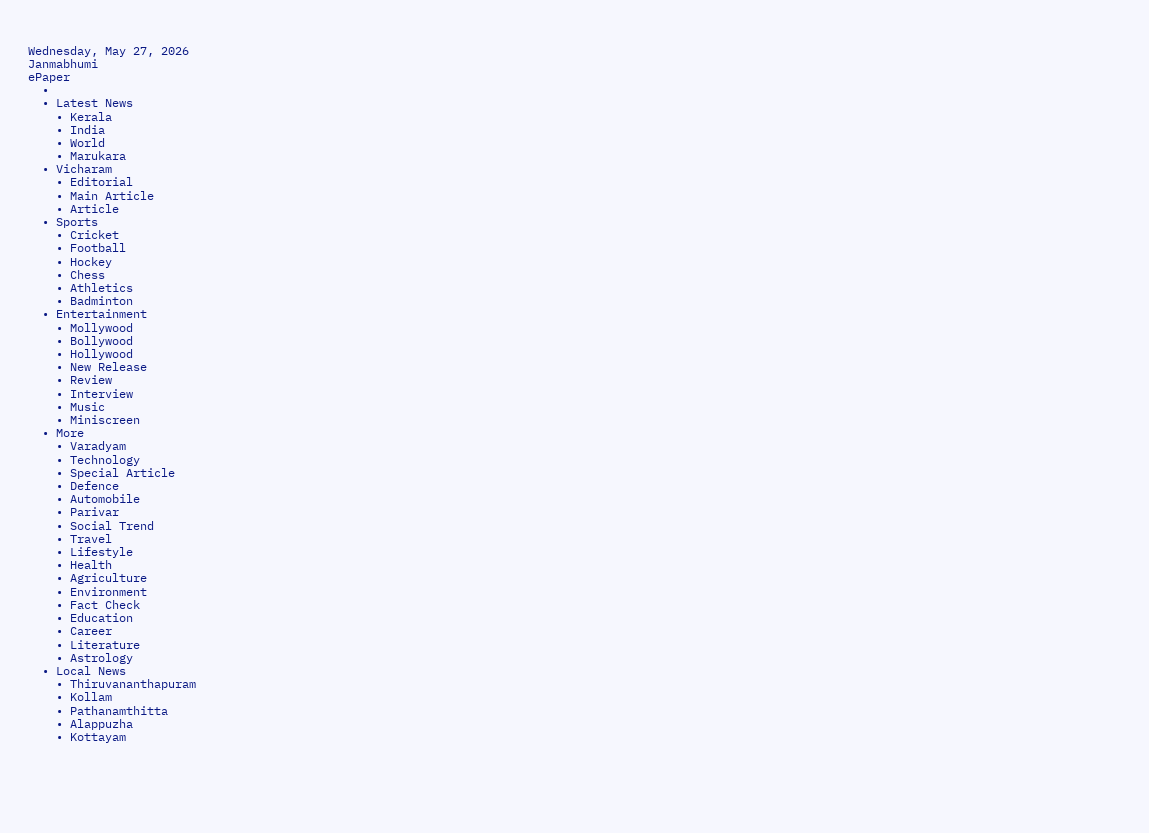Wednesday, May 27, 2026
Janmabhumi
ePaper
  •
  • Latest News
    • Kerala
    • India
    • World
    • Marukara
  • Vicharam
    • Editorial
    • Main Article
    • Article
  • Sports
    • Cricket
    • Football
    • Hockey
    • Chess
    • Athletics
    • Badminton
  • Entertainment
    • Mollywood
    • Bollywood
    • Hollywood
    • New Release
    • Review
    • Interview
    • Music
    • Miniscreen
  • More
    • Varadyam
    • Technology
    • Special Article
    • Defence
    • Automobile
    • Parivar
    • Social Trend
    • Travel
    • Lifestyle
    • Health
    • Agriculture
    • Environment
    • Fact Check
    • Education
    • Career
    • Literature
    • Astrology
  • Local News
    • Thiruvananthapuram
    • Kollam
    • Pathanamthitta
    • Alappuzha
    • Kottayam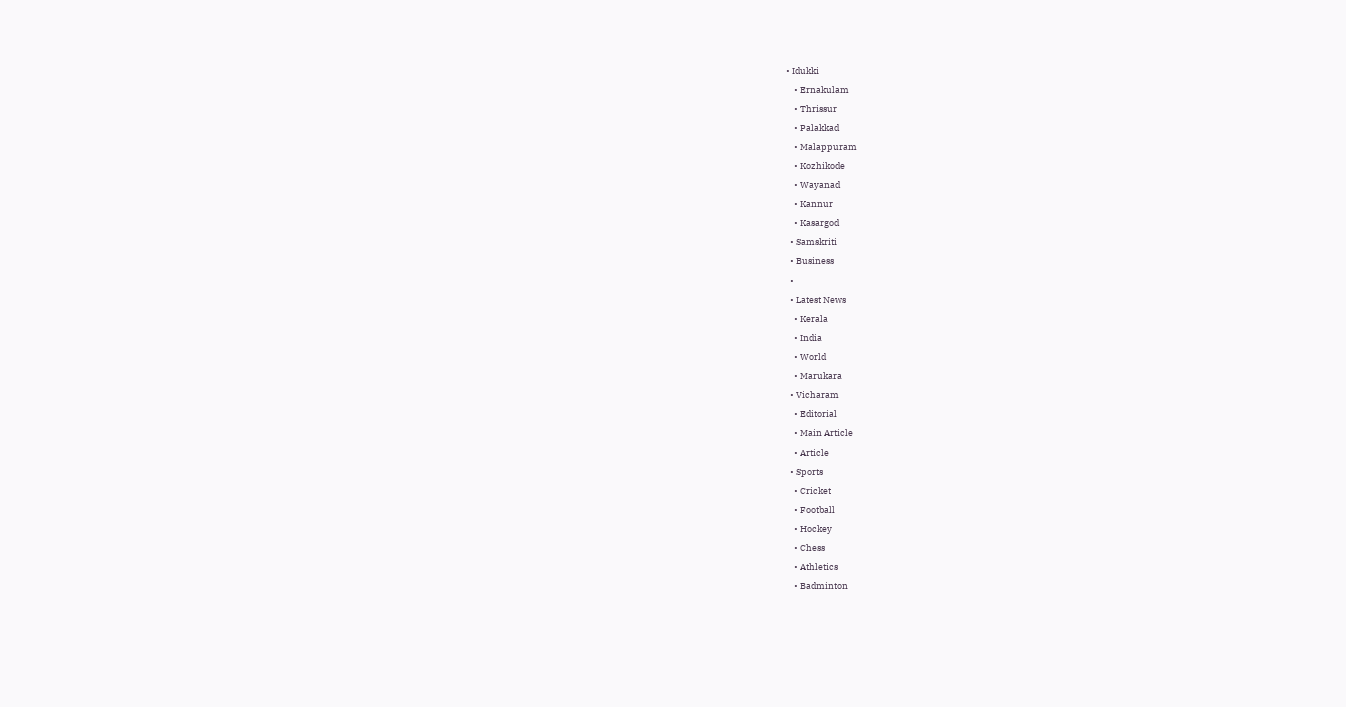• Idukki
    • Ernakulam
    • Thrissur
    • Palakkad
    • Malappuram
    • Kozhikode
    • Wayanad
    • Kannur
    • Kasargod
  • Samskriti
  • Business
  •
  • Latest News
    • Kerala
    • India
    • World
    • Marukara
  • Vicharam
    • Editorial
    • Main Article
    • Article
  • Sports
    • Cricket
    • Football
    • Hockey
    • Chess
    • Athletics
    • Badminton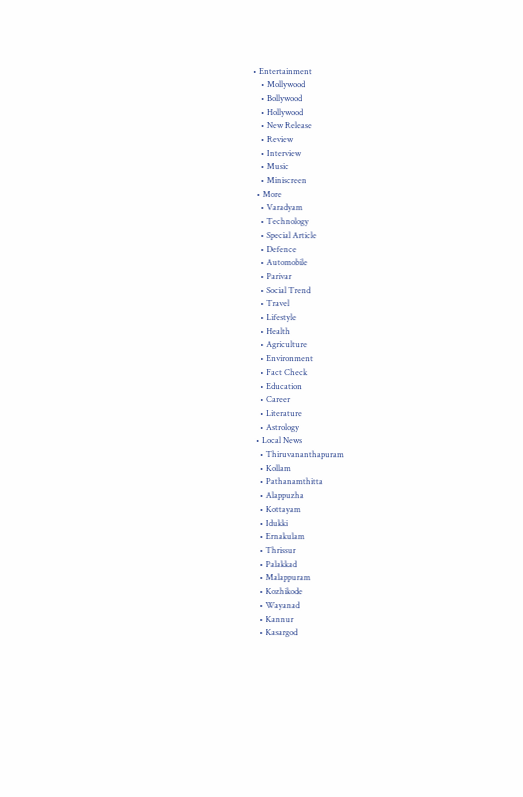• Entertainment
    • Mollywood
    • Bollywood
    • Hollywood
    • New Release
    • Review
    • Interview
    • Music
    • Miniscreen
  • More
    • Varadyam
    • Technology
    • Special Article
    • Defence
    • Automobile
    • Parivar
    • Social Trend
    • Travel
    • Lifestyle
    • Health
    • Agriculture
    • Environment
    • Fact Check
    • Education
    • Career
    • Literature
    • Astrology
  • Local News
    • Thiruvananthapuram
    • Kollam
    • Pathanamthitta
    • Alappuzha
    • Kottayam
    • Idukki
    • Ernakulam
    • Thrissur
    • Palakkad
    • Malappuram
    • Kozhikode
    • Wayanad
    • Kannur
    • Kasargod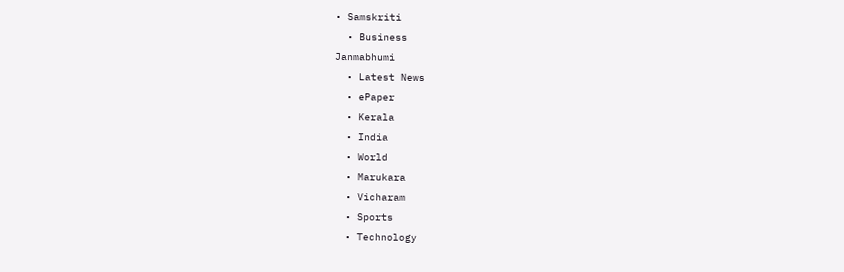• Samskriti
  • Business
Janmabhumi
  • Latest News
  • ePaper
  • Kerala
  • India
  • World
  • Marukara
  • Vicharam
  • Sports
  • Technology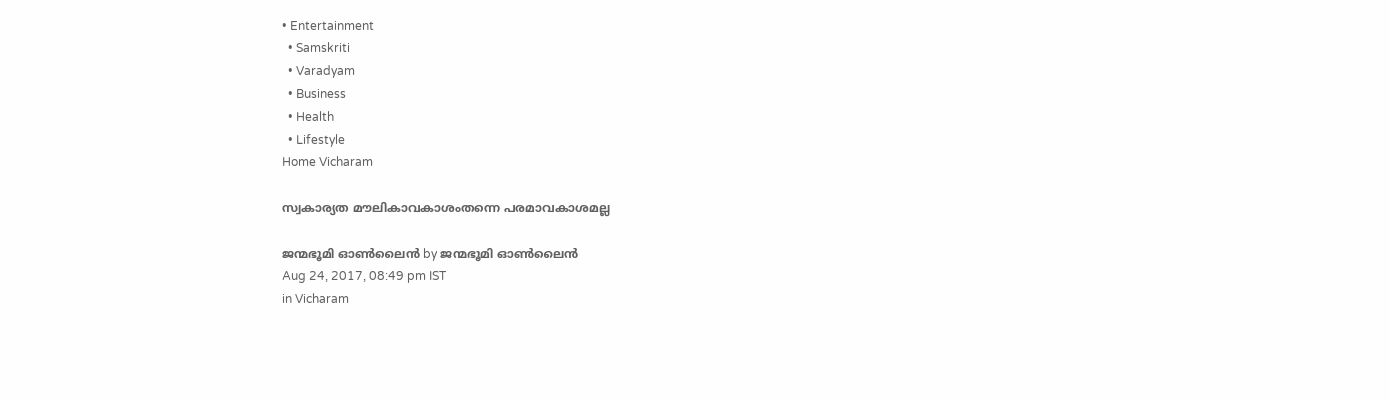• Entertainment
  • Samskriti
  • Varadyam
  • Business
  • Health
  • Lifestyle
Home Vicharam

സ്വകാര്യത മൗലികാവകാശംതന്നെ പരമാവകാശമല്ല

ജന്മഭൂമി ഓണ്‍ലൈന്‍ by ജന്മഭൂമി ഓണ്‍ലൈന്‍
Aug 24, 2017, 08:49 pm IST
in Vicharam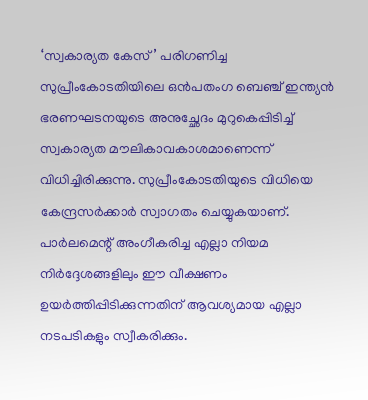‘സ്വകാര്യത കേസ്’ പരിഗണിച്ച സുപ്രീംകോടതിയിലെ ഒന്‍പതംഗ ബെഞ്ച് ഇന്ത്യന്‍ ഭരണഘടനയുടെ അനുച്ഛേദം മുറുകെപ്പിടിച്ച് സ്വകാര്യത മൗലികാവകാശമാണെന്ന് വിധിച്ചിരിക്കുന്നു. സുപ്രീംകോടതിയുടെ വിധിയെ കേന്ദ്രസര്‍ക്കാര്‍ സ്വാഗതം ചെയ്യുകയാണ്. പാര്‍ലമെന്റ് അംഗീകരിച്ച എല്ലാ നിയമ നിര്‍ദ്ദേശങ്ങളിലും ഈ വീക്ഷണം ഉയര്‍ത്തിപ്പിടിക്കുന്നതിന് ആവശ്യമായ എല്ലാ നടപടികളും സ്വീകരിക്കും.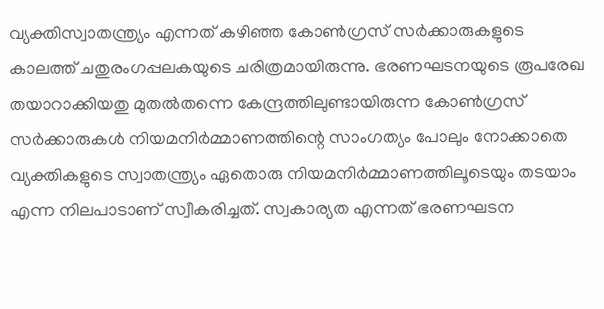വ്യക്തിസ്വാതന്ത്ര്യം എന്നത് കഴിഞ്ഞ കോണ്‍ഗ്രസ് സര്‍ക്കാരുകളുടെ കാലത്ത് ചതുരംഗപ്പലകയുടെ ചരിത്രമായിരുന്നു. ഭരണഘടനയുടെ രൂപരേഖ തയാറാക്കിയതു മുതല്‍തന്നെ കേന്ദ്രത്തിലുണ്ടായിരുന്ന കോണ്‍ഗ്രസ് സര്‍ക്കാരുകള്‍ നിയമനിര്‍മ്മാണത്തിന്റെ സാംഗത്യം പോലും നോക്കാതെ വ്യക്തികളുടെ സ്വാതന്ത്ര്യം ഏതൊരു നിയമനിര്‍മ്മാണത്തിലൂടെയും തടയാം എന്ന നിലപാടാണ് സ്വീകരിച്ചത്. സ്വകാര്യത എന്നത് ഭരണഘടന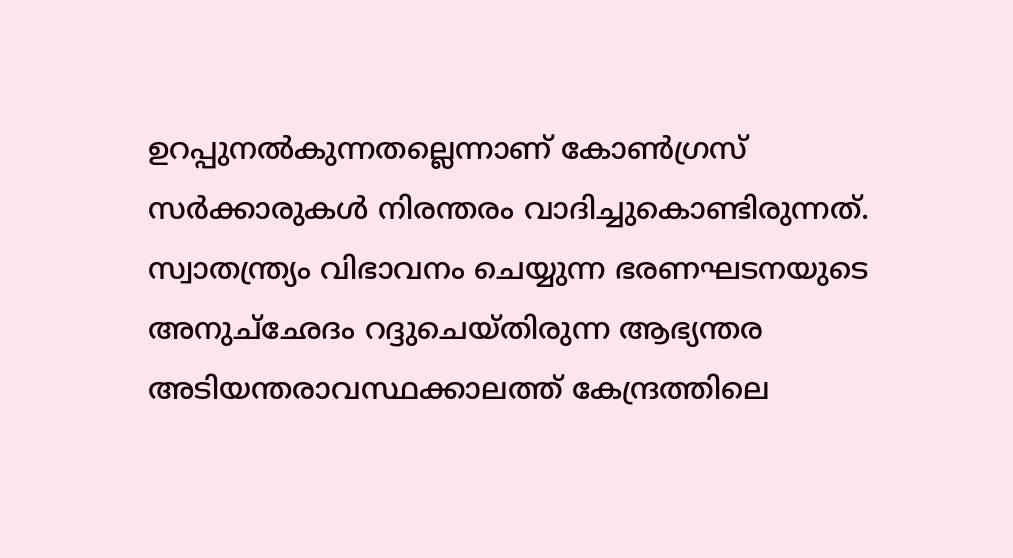ഉറപ്പുനല്‍കുന്നതല്ലെന്നാണ് കോണ്‍ഗ്രസ് സര്‍ക്കാരുകള്‍ നിരന്തരം വാദിച്ചുകൊണ്ടിരുന്നത്. സ്വാതന്ത്ര്യം വിഭാവനം ചെയ്യുന്ന ഭരണഘടനയുടെ അനുച്‌ഛേദം റദ്ദുചെയ്തിരുന്ന ആഭ്യന്തര അടിയന്തരാവസ്ഥക്കാലത്ത് കേന്ദ്രത്തിലെ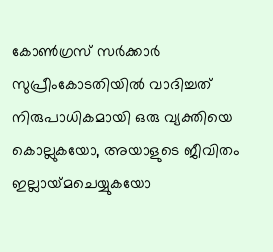കോണ്‍ഗ്രസ് സര്‍ക്കാര്‍ സുപ്രീംകോടതിയില്‍ വാദിച്ചത് നിരുപാധികമായി ഒരു വ്യക്തിയെ കൊല്ലുകയോ, അയാളുടെ ജീവിതം ഇല്ലായ്‌മചെയ്യുകയോ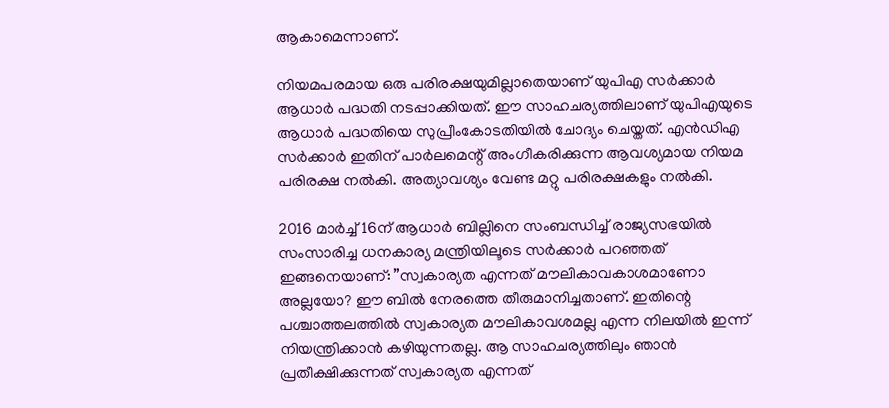ആകാമെന്നാണ്.

നിയമപരമായ ഒരു പരിരക്ഷയുമില്ലാതെയാണ് യുപിഎ സര്‍ക്കാര്‍ ആധാര്‍ പദ്ധതി നടപ്പാക്കിയത്. ഈ സാഹചര്യത്തിലാണ് യുപിഎയുടെ ആധാര്‍ പദ്ധതിയെ സുപ്രീംകോടതിയില്‍ ചോദ്യം ചെയ്തത്. എന്‍ഡിഎ സര്‍ക്കാര്‍ ഇതിന് പാര്‍ലമെന്റ് അംഗീകരിക്കുന്ന ആവശ്യമായ നിയമ പരിരക്ഷ നല്‍കി. അത്യാവശ്യം വേണ്ട മറ്റു പരിരക്ഷകളും നല്‍കി.

2016 മാര്‍ച്ച് 16ന് ആധാര്‍ ബില്ലിനെ സംബന്ധിച്ച് രാജ്യസഭയില്‍ സംസാരിച്ച ധനകാര്യ മന്ത്രിയിലൂടെ സര്‍ക്കാര്‍ പറഞ്ഞത് ഇങ്ങനെയാണ്: ”സ്വകാര്യത എന്നത് മൗലികാവകാശമാണോ അല്ലയോ? ഈ ബില്‍ നേരത്തെ തീരുമാനിച്ചതാണ്. ഇതിന്റെ പശ്ചാത്തലത്തില്‍ സ്വകാര്യത മൗലികാവശമല്ല എന്ന നിലയില്‍ ഇന്ന് നിയന്ത്രിക്കാന്‍ കഴിയുന്നതല്ല. ആ സാഹചര്യത്തിലും ഞാന്‍ പ്രതീക്ഷിക്കുന്നത് സ്വകാര്യത എന്നത്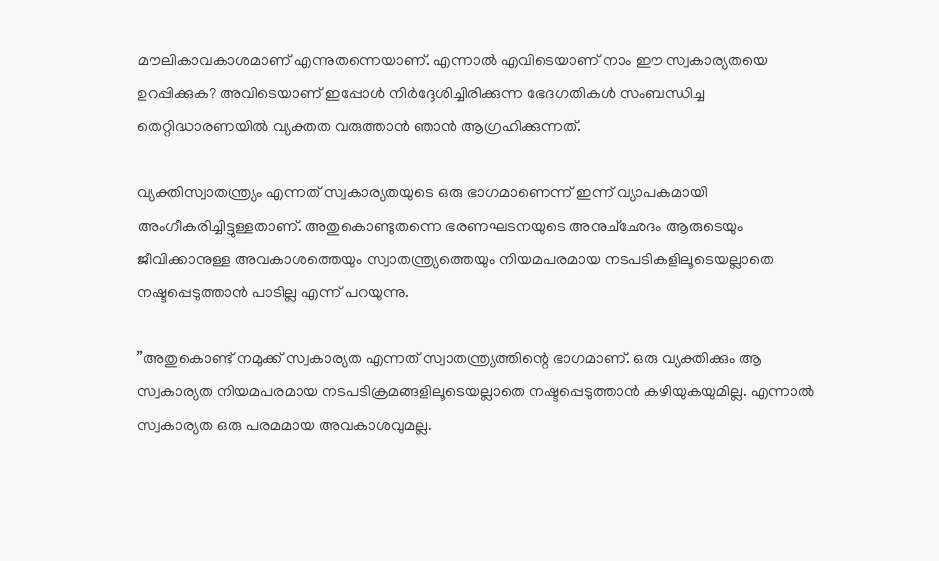മൗലികാവകാശമാണ് എന്നുതന്നെയാണ്. എന്നാല്‍ എവിടെയാണ് നാം ഈ സ്വകാര്യതയെ ഉറപ്പിക്കുക? അവിടെയാണ് ഇപ്പോള്‍ നിര്‍ദ്ദേശിച്ചിരിക്കുന്ന ഭേദഗതികള്‍ സംബന്ധിച്ച തെറ്റിദ്ധാരണയില്‍ വ്യക്തത വരുത്താന്‍ ഞാന്‍ ആഗ്രഹിക്കുന്നത്.

വ്യക്തിസ്വാതന്ത്ര്യം എന്നത് സ്വകാര്യതയുടെ ഒരു ഭാഗമാണെന്ന് ഇന്ന് വ്യാപകമായി അംഗീകരിച്ചിട്ടുള്ളതാണ്. അതുകൊണ്ടുതന്നെ ഭരണഘടനയുടെ അനുച്‌ഛേദം ആരുടെയും ജീവിക്കാനുള്ള അവകാശത്തെയും സ്വാതന്ത്ര്യത്തെയും നിയമപരമായ നടപടികളിലൂടെയല്ലാതെ നഷ്ടപ്പെടുത്താന്‍ പാടില്ല എന്ന് പറയുന്നു.

”അതുകൊണ്ട് നമുക്ക് സ്വകാര്യത എന്നത് സ്വാതന്ത്ര്യത്തിന്റെ ഭാഗമാണ്. ഒരു വ്യക്തിക്കും ആ സ്വകാര്യത നിയമപരമായ നടപടിക്രമങ്ങളിലൂടെയല്ലാതെ നഷ്ടപ്പെടുത്താന്‍ കഴിയുകയുമില്ല. എന്നാല്‍ സ്വകാര്യത ഒരു പരമമായ അവകാശവുമല്ല.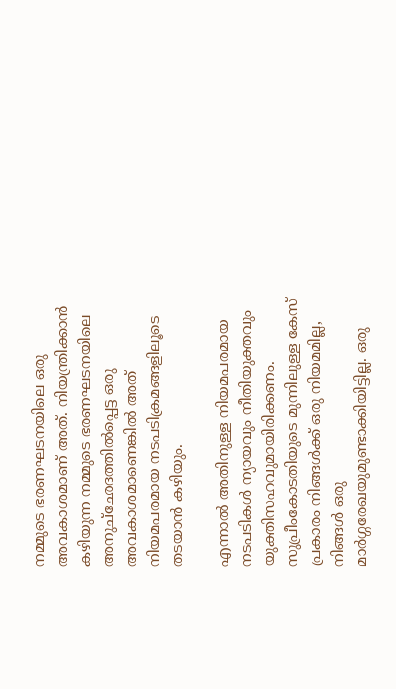നമ്മുടെ ഭരണഘടനയിലെ ഒരു അവകാശമാണ് അത്. നിയന്ത്രിക്കാന്‍ കഴിയുന്ന നമ്മുടെ ഭരണഘടനയിലെ അനുച്‌ഛേദത്തില്‍പ്പെട്ട ഒരു അവകാശമാണെങ്കില്‍ അത് നിയമപരമായ നടപടിക്രമങ്ങളിലൂടെ തടയാന്‍ കഴിയും.

എന്നാല്‍ അതിനുള്ള നിയമപരമായ നടപടികള്‍ ന്യായവും നീതിയുക്തവും യുക്തിസഹവുമായിരിക്കണം. സുപ്രീംകോടതിയുടെ മുന്നിലുള്ള കേസ് പ്രകാരം നിങ്ങള്‍ക്ക് ഒരു നിയമമില്ല, നിങ്ങള്‍ ഒരു മാര്‍ഗ്ഗരേഖയുമുണ്ടാക്കിയിട്ടില്ല. ഒരു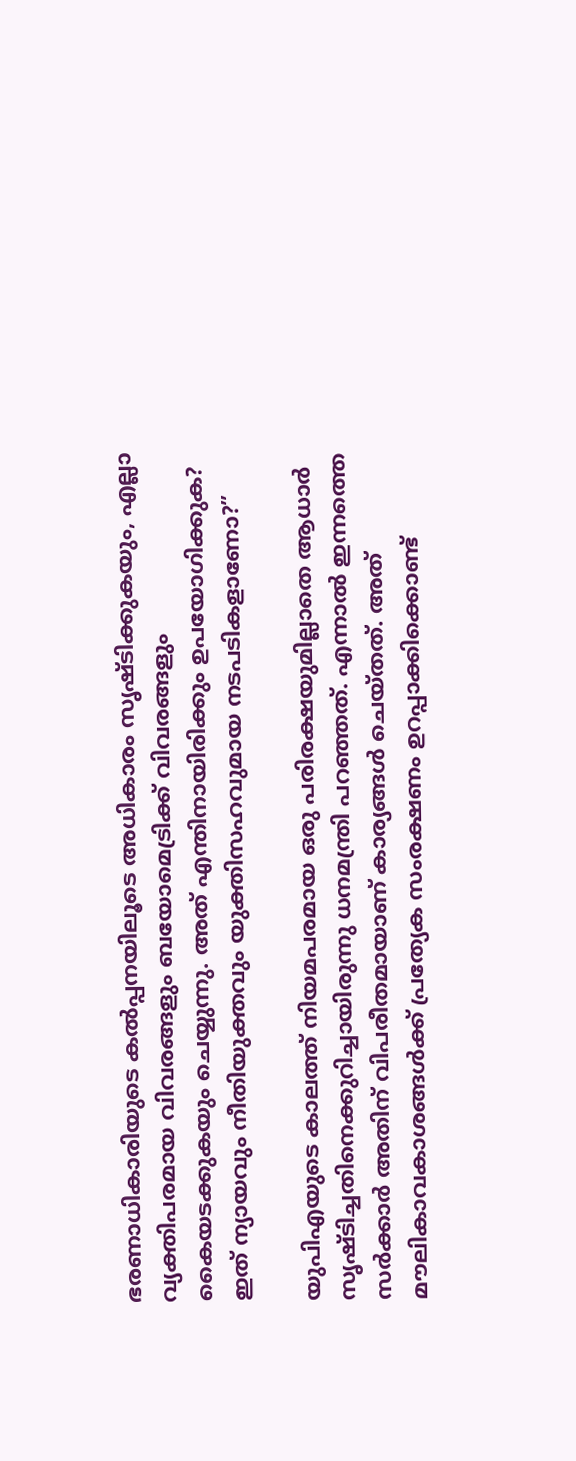ഭരണാധികാരിയുടെ കല്‍പ്പനയിലൂടെ അധികാരം സൃഷ്ടിക്കുകയും, എല്ലാ വ്യക്തിപരമായ വിവരങ്ങളും ബയോമെട്രിക്ക് വിവരങ്ങളും കൈയടക്കുകയും ചെയ്യുന്നു. അത് എന്തിനായിരിക്കും ഉപയോഗിക്കുക? ഇത് ന്യായവും നീതിയുക്തവും യുക്തിസഹവുമായ നടപടികളാണോ?”

യുപിഎയുടെ കാലത്ത് നിയമപരമായ ഒരു പരിരക്ഷയുമില്ലാതെ ആധാര്‍ സൃഷ്ടിച്ചതിനെക്കുറിച്ചായിരുന്നു ധനമന്ത്രി പറഞ്ഞത്. എന്നാല്‍ ഇന്നത്തെ സര്‍ക്കാര്‍ അതിന് വിപരീതമായാണ് കാര്യങ്ങള്‍ ചെയ്തത്. അത് മൗലികാവകാശങ്ങള്‍ക്ക് പ്രത്യേക സംരക്ഷണം ഉറപ്പാക്കിക്കൊണ്ട്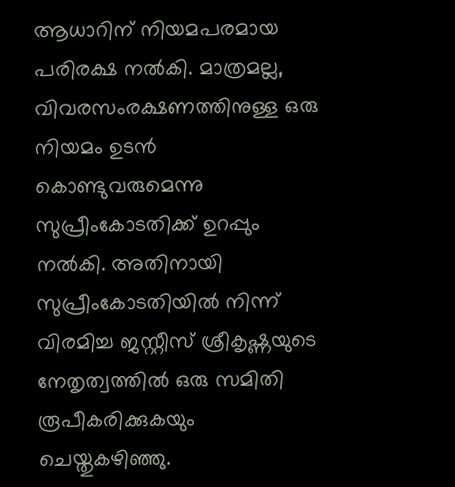ആധാറിന് നിയമപരമായ പരിരക്ഷ നല്‍കി. മാത്രമല്ല, വിവരസംരക്ഷണത്തിനുള്ള ഒരു നിയമം ഉടന്‍ കൊണ്ടുവരുമെന്നു സുപ്രീംകോടതിക്ക് ഉറപ്പും നല്‍കി. അതിനായി സുപ്രീംകോടതിയില്‍ നിന്ന് വിരമിച്ച ജസ്റ്റീസ് ശ്രീകൃഷ്ണയുടെ നേതൃത്വത്തില്‍ ഒരു സമിതി രൂപീകരിക്കുകയും ചെയ്തുകഴിഞ്ഞു.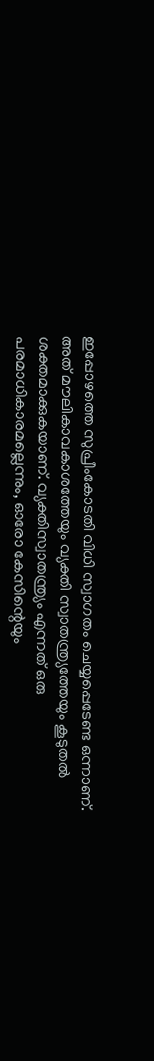ഇപ്പോഴത്തെ സുപ്രീംകോടതി വിധി സ്വാഗതം ചെയ്യപ്പെടേണ്ട ഒന്നാണ്. അത് മൗലികാവകാശത്തേയും വ്യക്തി സ്വാതന്ത്ര്യത്തേയും കൂടുതല്‍ ശക്തമാക്കുകയാണ്. വ്യക്തിസ്വാതന്ത്ര്യം എന്നത് ഒരു പരമാധികാരമല്ലെന്നും, ഓരോ കേസിന്റെയും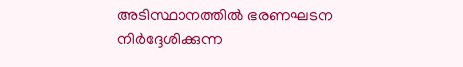അടിസ്ഥാനത്തില്‍ ഭരണഘടന നിര്‍ദ്ദേശിക്കുന്ന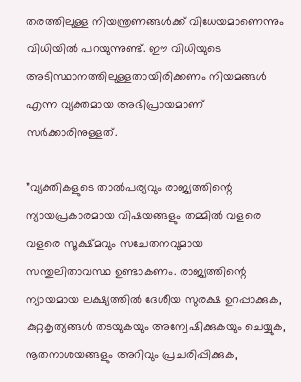തരത്തിലുള്ള നിയന്ത്രണങ്ങള്‍ക്ക് വിധേയമാണെന്നും വിധിയില്‍ പറയുന്നുണ്ട്. ഈ വിധിയുടെ അടിസ്ഥാനത്തിലുള്ളതായിരിക്കണം നിയമങ്ങള്‍ എന്ന വ്യക്തമായ അഭിപ്രായമാണ് സര്‍ക്കാരിനുള്ളത്.

”വ്യക്തികളുടെ താല്‍പര്യവും രാജ്യത്തിന്റെ ന്യായപ്രകാരമായ വിഷയങ്ങളും തമ്മില്‍ വളരെ വളരെ സൂക്ഷ്മവും സചേതനവുമായ സന്തുലിതാവസ്ഥ ഉണ്ടാകണം. രാജ്യത്തിന്റെ ന്യായമായ ലക്ഷ്യത്തില്‍ ദേശീയ സുരക്ഷ ഉറപ്പാക്കുക, കുറ്റകൃത്യങ്ങള്‍ തടയുകയും അന്വേഷിക്കുകയും ചെയ്യുക, നൂതനാശയങ്ങളും അറിവും പ്രചരിപ്പിക്കുക,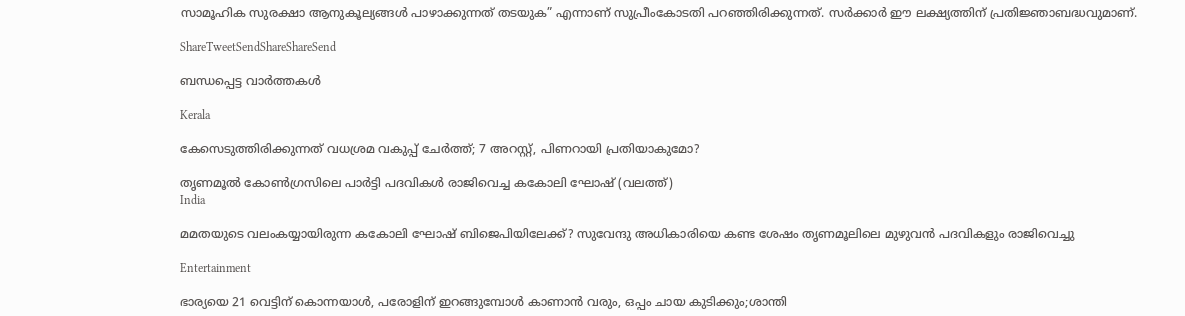സാമൂഹിക സുരക്ഷാ ആനുകൂല്യങ്ങള്‍ പാഴാക്കുന്നത് തടയുക” എന്നാണ് സുപ്രീംകോടതി പറഞ്ഞിരിക്കുന്നത്. സര്‍ക്കാര്‍ ഈ ലക്ഷ്യത്തിന് പ്രതിജ്ഞാബദ്ധവുമാണ്.

ShareTweetSendShareShareSend

ബന്ധപ്പെട്ട വാര്‍ത്തകള്‍

Kerala

കേസെടുത്തിരിക്കുന്നത് വധശ്രമ വകുപ്പ് ചേർത്ത്; 7 അറസ്റ്റ്, പിണറായി പ്രതിയാകുമോ?

തൃണമൂല്‍ കോണ്‍ഗ്രസിലെ പാര്‍ട്ടി പദവികള്‍ രാജിവെച്ച കകോലി ഘോഷ് (വലത്ത്)
India

മമതയുടെ വലംകയ്യായിരുന്ന കകോലി ഘോഷ് ബിജെപിയിലേക്ക്? സുവേന്ദു അധികാരിയെ കണ്ട ശേഷം തൃണമൂലിലെ മുഴുവന്‍ പദവികളും രാജിവെച്ചു

Entertainment

ഭാര്യയെ 21 വെട്ടിന് കൊന്നയാള്‍, പരോളിന് ഇറങ്ങുമ്പോള്‍ കാണാന്‍ വരും, ഒപ്പം ചായ കുടിക്കും;ശാന്തി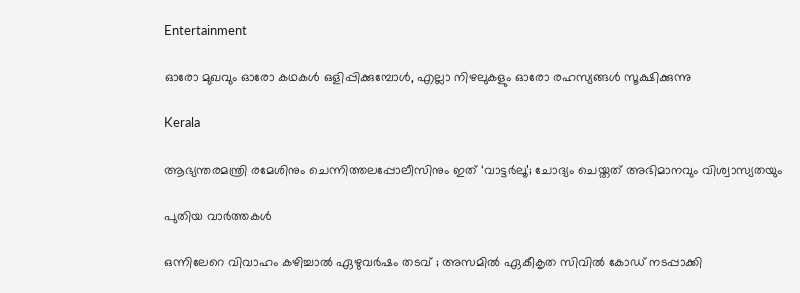Entertainment

ഓരോ മുഖവും ഓരോ കഥകൾ ഒളിപ്പിക്കുമ്പോൾ, എല്ലാ നിഴലുകളും ഓരോ രഹസ്യങ്ങൾ സൂക്ഷിക്കുന്നു

Kerala

ആഭ്യന്തരമന്ത്രി രമേശിനും ചെന്നിത്തലപ്പോലീസിനും ഇത് ‘വാട്ടർലൂ’; ചോദ്യം ചെയ്തത് അഭിമാനവും വിശ്വാസ്യതയും

പുതിയ വാര്‍ത്തകള്‍

ഒന്നിലേറെ വിവാഹം കഴിച്ചാൽ ഏഴുവർഷം തടവ് ; അസമിൽ ഏകീകൃത സിവിൽ കോഡ് നടപ്പാക്കി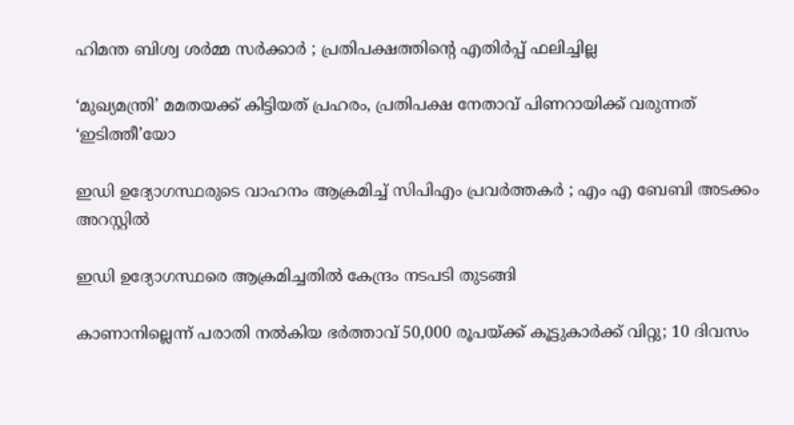ഹിമന്ത ബിശ്വ ശർമ്മ സർക്കാർ ; പ്രതിപക്ഷത്തിന്റെ എതിർപ്പ് ഫലിച്ചില്ല

‘മുഖ്യമന്ത്രി’ മമതയക്ക് കിട്ടിയത് പ്രഹരം, പ്രതിപക്ഷ നേതാവ് പിണറായിക്ക് വരുന്നത് ‘ഇടിത്തീ’യോ

ഇഡി ഉദ്യോഗസ്ഥരുടെ വാഹനം ആക്രമിച്ച് സിപിഎം പ്രവർത്തകർ ; എം എ ബേബി അടക്കം അറസ്റ്റിൽ

ഇഡി ഉദ്യോഗസ്ഥരെ ആക്രമിച്ചതിൽ കേന്ദ്രം നടപടി തുടങ്ങി

കാണാനില്ലെന്ന് പരാതി നൽകിയ ഭർത്താവ് 50,000 രൂപയ്‌ക്ക് കൂട്ടുകാർക്ക് വിറ്റു; 10 ദിവസം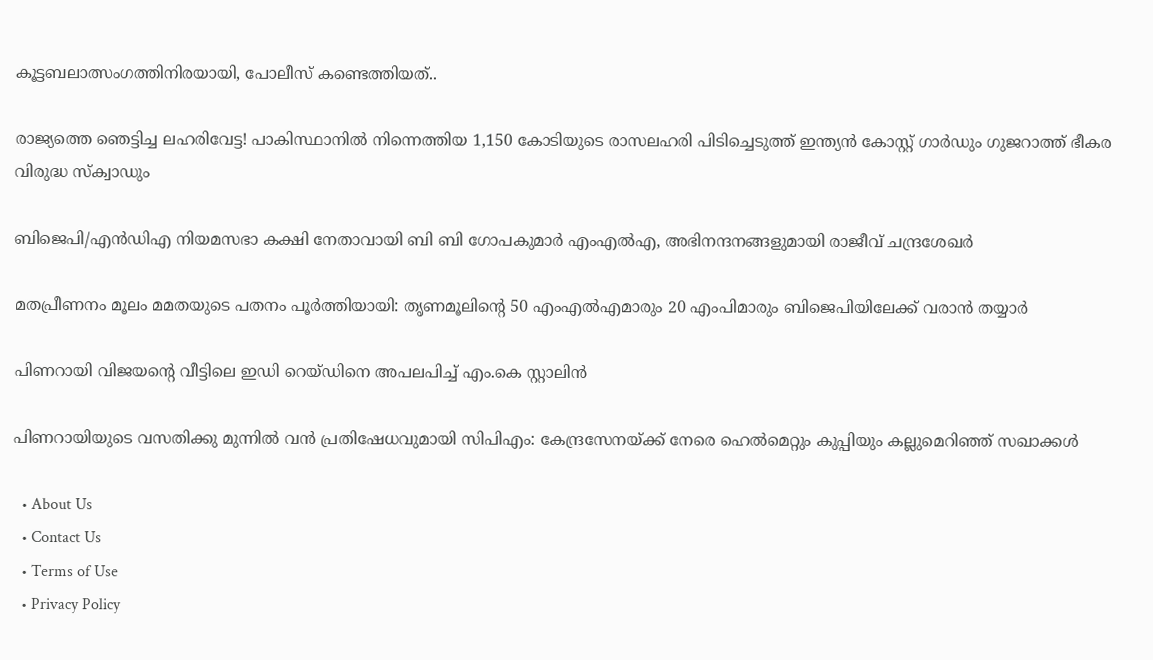കൂട്ടബലാത്സംഗത്തിനിരയായി, പോലീസ് കണ്ടെത്തിയത്..

രാജ്യത്തെ ഞെട്ടിച്ച ലഹരിവേട്ട! പാകിസ്ഥാനിൽ നിന്നെത്തിയ 1,150 കോടിയുടെ രാസലഹരി പിടിച്ചെടുത്ത് ഇന്ത്യൻ കോസ്റ്റ് ഗാർഡും ഗുജറാത്ത് ഭീകര വിരുദ്ധ സ്‌ക്വാഡും

ബിജെപി/എൻഡിഎ നിയമസഭാ കക്ഷി നേതാവായി ബി ബി ഗോപകുമാർ എംഎൽഎ, അഭിനന്ദനങ്ങളുമായി രാജീവ് ചന്ദ്രശേഖർ

മതപ്രീണനം മൂലം മമതയുടെ പതനം പൂർത്തിയായി: തൃണമൂലിന്റെ 50 എംഎൽഎമാരും 20 എംപിമാരും ബിജെപിയിലേക്ക് വരാൻ തയ്യാർ

പിണറായി വിജയന്റെ വീട്ടിലെ ഇഡി റെയ്ഡിനെ അപലപിച്ച് എം.കെ സ്റ്റാലിൻ

പിണറായിയുടെ വസതിക്കു മുന്നിൽ വൻ പ്രതിഷേധവുമായി സിപിഎം: കേന്ദ്രസേനയ്‌ക്ക് നേരെ ഹെൽമെറ്റും കുപ്പിയും കല്ലുമെറിഞ്ഞ് സഖാക്കൾ

  • About Us
  • Contact Us
  • Terms of Use
  • Privacy Policy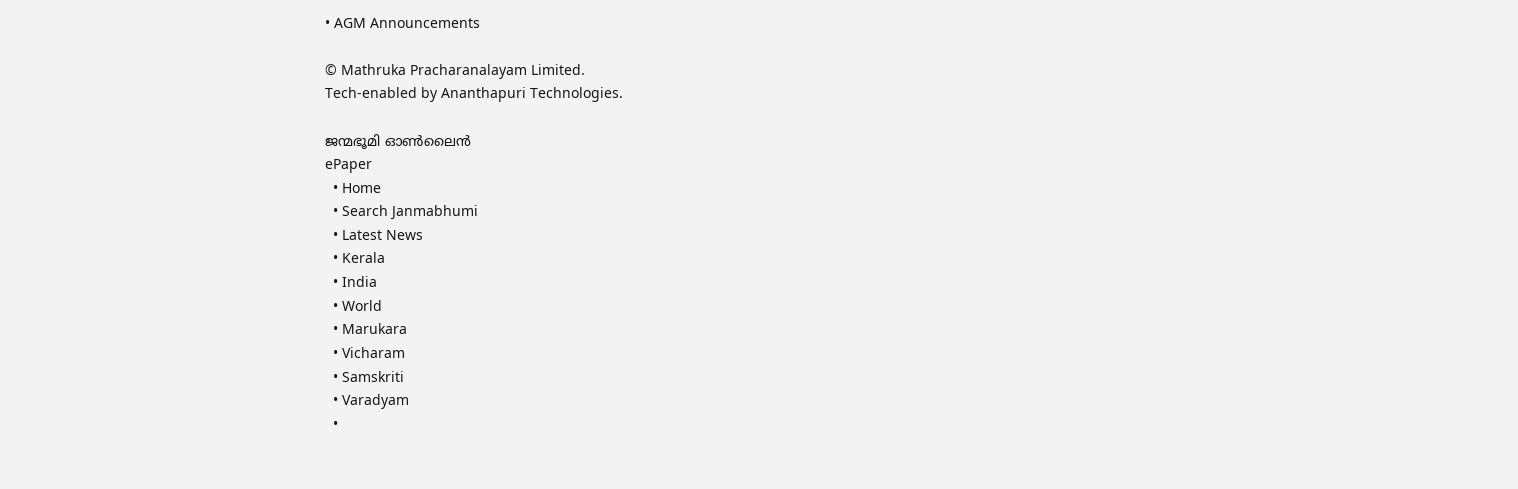• AGM Announcements

© Mathruka Pracharanalayam Limited.
Tech-enabled by Ananthapuri Technologies.

ജന്മഭൂമി ഓണ്‍ലൈന്‍
ePaper
  • Home
  • Search Janmabhumi
  • Latest News
  • Kerala
  • India
  • World
  • Marukara
  • Vicharam
  • Samskriti
  • Varadyam
  •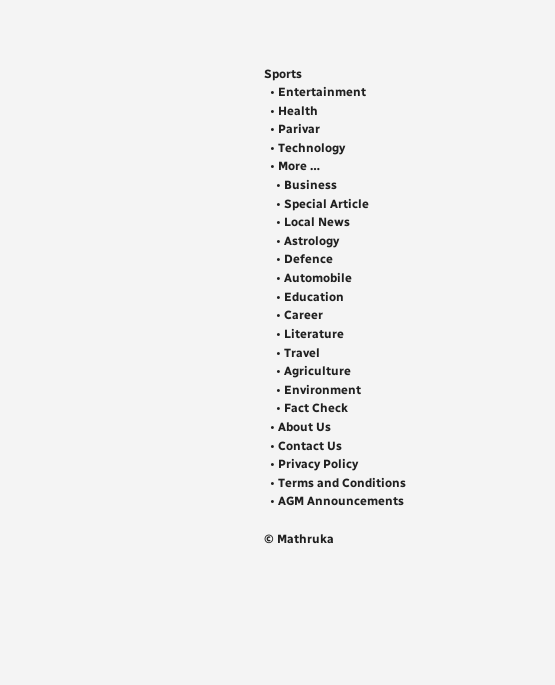Sports
  • Entertainment
  • Health
  • Parivar
  • Technology
  • More …
    • Business
    • Special Article
    • Local News
    • Astrology
    • Defence
    • Automobile
    • Education
    • Career
    • Literature
    • Travel
    • Agriculture
    • Environment
    • Fact Check
  • About Us
  • Contact Us
  • Privacy Policy
  • Terms and Conditions
  • AGM Announcements

© Mathruka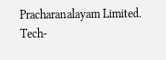Pracharanalayam Limited.
Tech-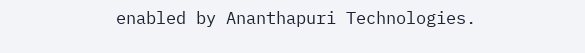enabled by Ananthapuri Technologies.